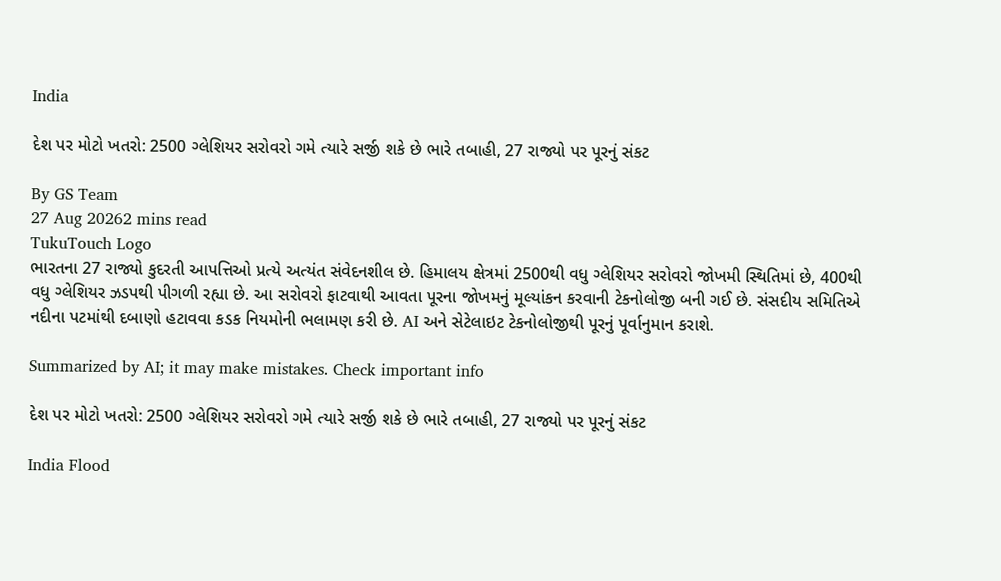India

દેશ પર મોટો ખતરો: 2500 ગ્લેશિયર સરોવરો ગમે ત્યારે સર્જી શકે છે ભારે તબાહી, 27 રાજ્યો પર પૂરનું સંકટ

By GS Team
27 Aug 20262 mins read
TukuTouch Logo
ભારતના 27 રાજ્યો કુદરતી આપત્તિઓ પ્રત્યે અત્યંત સંવેદનશીલ છે. હિમાલય ક્ષેત્રમાં 2500થી વધુ ગ્લેશિયર સરોવરો જોખમી સ્થિતિમાં છે, 400થી વધુ ગ્લેશિયર ઝડપથી પીગળી રહ્યા છે. આ સરોવરો ફાટવાથી આવતા પૂરના જોખમનું મૂલ્યાંકન કરવાની ટેકનોલોજી બની ગઈ છે. સંસદીય સમિતિએ નદીના પટમાંથી દબાણો હટાવવા કડક નિયમોની ભલામણ કરી છે. AI અને સેટેલાઇટ ટેકનોલોજીથી પૂરનું પૂર્વાનુમાન કરાશે.

Summarized by AI; it may make mistakes. Check important info

દેશ પર મોટો ખતરો: 2500 ગ્લેશિયર સરોવરો ગમે ત્યારે સર્જી શકે છે ભારે તબાહી, 27 રાજ્યો પર પૂરનું સંકટ

India Flood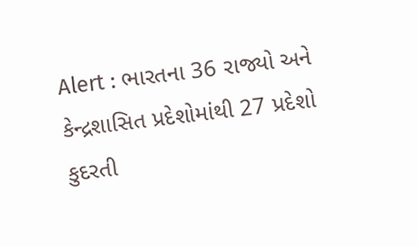Alert : ભારતના 36 રાજ્યો અને કેન્દ્રશાસિત પ્રદેશોમાંથી 27 પ્રદેશો કુદરતી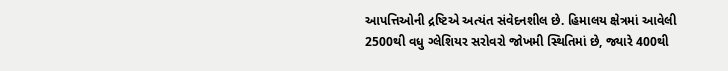આપત્તિઓની દ્રષ્ટિએ અત્યંત સંવેદનશીલ છે. હિમાલય ક્ષેત્રમાં આવેલી 2500થી વધુ ગ્લેશિયર સરોવરો જોખમી સ્થિતિમાં છે, જ્યારે 400થી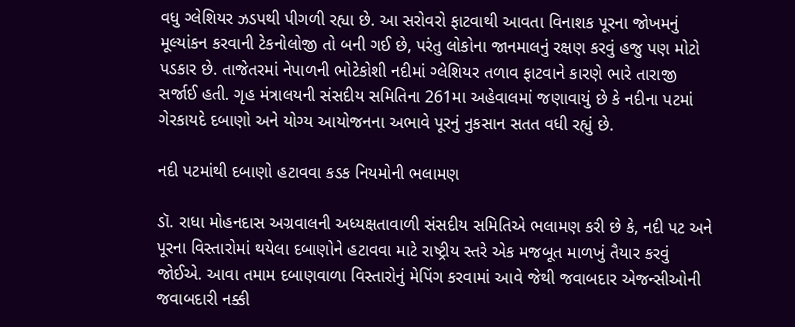વધુ ગ્લેશિયર ઝડપથી પીગળી રહ્યા છે. આ સરોવરો ફાટવાથી આવતા વિનાશક પૂરના જોખમનું મૂલ્યાંકન કરવાની ટેકનોલોજી તો બની ગઈ છે, પરંતુ લોકોના જાનમાલનું રક્ષણ કરવું હજુ પણ મોટો પડકાર છે. તાજેતરમાં નેપાળની ભોટેકોશી નદીમાં ગ્લેશિયર તળાવ ફાટવાને કારણે ભારે તારાજી સર્જાઈ હતી. ગૃહ મંત્રાલયની સંસદીય સમિતિના 261મા અહેવાલમાં જણાવાયું છે કે નદીના પટમાં ગેરકાયદે દબાણો અને યોગ્ય આયોજનના અભાવે પૂરનું નુકસાન સતત વધી રહ્યું છે.

નદી પટમાંથી દબાણો હટાવવા કડક નિયમોની ભલામણ

ડૉ. રાધા મોહનદાસ અગ્રવાલની અધ્યક્ષતાવાળી સંસદીય સમિતિએ ભલામણ કરી છે કે, નદી પટ અને પૂરના વિસ્તારોમાં થયેલા દબાણોને હટાવવા માટે રાષ્ટ્રીય સ્તરે એક મજબૂત માળખું તૈયાર કરવું જોઈએ. આવા તમામ દબાણવાળા વિસ્તારોનું મેપિંગ કરવામાં આવે જેથી જવાબદાર એજન્સીઓની જવાબદારી નક્કી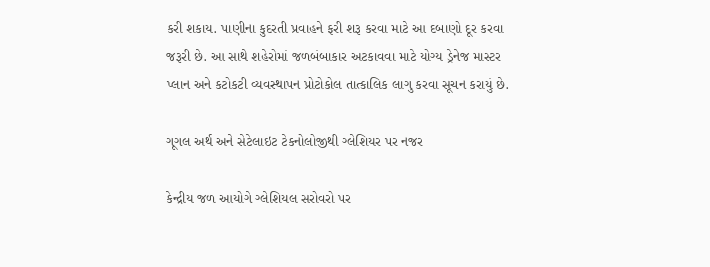કરી શકાય. પાણીના કુદરતી પ્રવાહને ફરી શરૂ કરવા માટે આ દબાણો દૂર કરવા જરૂરી છે. આ સાથે શહેરોમાં જળબંબાકાર અટકાવવા માટે યોગ્ય ડ્રેનેજ માસ્ટર પ્લાન અને કટોકટી વ્યવસ્થાપન પ્રોટોકોલ તાત્કાલિક લાગુ કરવા સૂચન કરાયું છે.

ગૂગલ અર્થ અને સેટેલાઇટ ટેકનોલોજીથી ગ્લેશિયર પર નજર

કેન્દ્રીય જળ આયોગે ગ્લેશિયલ સરોવરો પર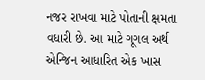નજર રાખવા માટે પોતાની ક્ષમતા વધારી છે. આ માટે ગૂગલ અર્થ એન્જિન આધારિત એક ખાસ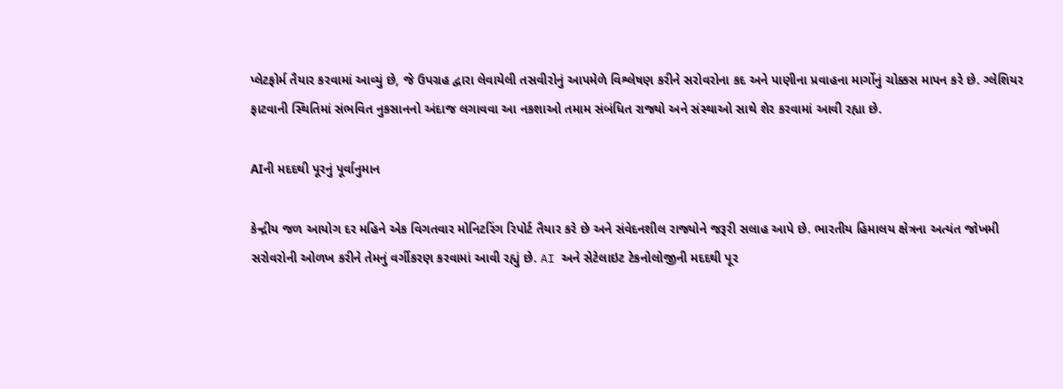પ્લેટફોર્મ તૈયાર કરવામાં આવ્યું છે, જે ઉપગ્રહ દ્વારા લેવાયેલી તસવીરોનું આપમેળે વિશ્લેષણ કરીને સરોવરોના કદ અને પાણીના પ્રવાહના માર્ગોનું ચોક્કસ માપન કરે છે. ગ્લેશિયર ફાટવાની સ્થિતિમાં સંભવિત નુકસાનનો અંદાજ લગાવવા આ નકશાઓ તમામ સંબંધિત રાજ્યો અને સંસ્થાઓ સાથે શેર કરવામાં આવી રહ્યા છે.

AIની મદદથી પૂરનું પૂર્વાનુમાન

કેન્દ્રીય જળ આયોગ દર મહિને એક વિગતવાર મોનિટરિંગ રિપોર્ટ તૈયાર કરે છે અને સંવેદનશીલ રાજ્યોને જરૂરી સલાહ આપે છે. ભારતીય હિમાલય ક્ષેત્રના અત્યંત જોખમી સરોવરોની ઓળખ કરીને તેમનું વર્ગીકરણ કરવામાં આવી રહ્યું છે. AI અને સેટેલાઇટ ટેકનોલોજીની મદદથી પૂર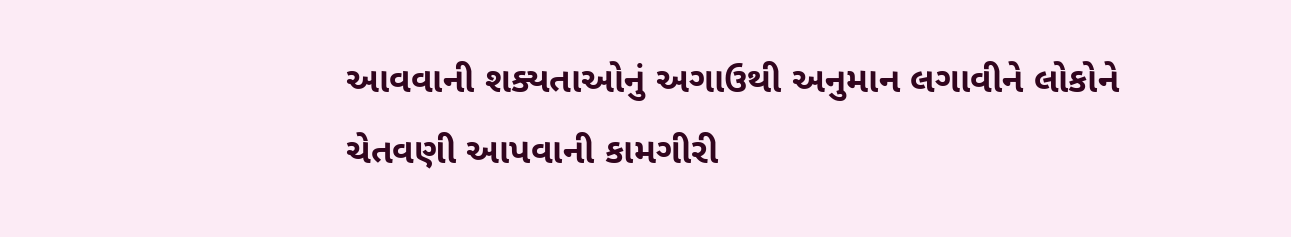આવવાની શક્યતાઓનું અગાઉથી અનુમાન લગાવીને લોકોને ચેતવણી આપવાની કામગીરી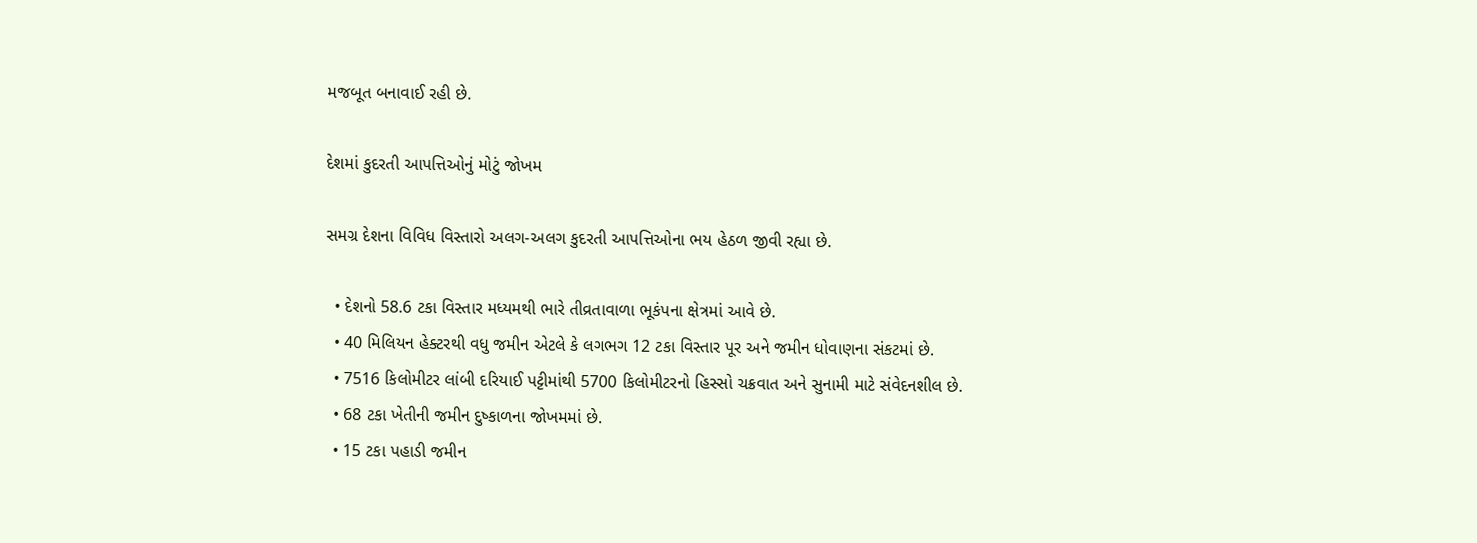મજબૂત બનાવાઈ રહી છે.

દેશમાં કુદરતી આપત્તિઓનું મોટું જોખમ

સમગ્ર દેશના વિવિધ વિસ્તારો અલગ-અલગ કુદરતી આપત્તિઓના ભય હેઠળ જીવી રહ્યા છે.

  • દેશનો 58.6 ટકા વિસ્તાર મધ્યમથી ભારે તીવ્રતાવાળા ભૂકંપના ક્ષેત્રમાં આવે છે.
  • 40 મિલિયન હેક્ટરથી વધુ જમીન એટલે કે લગભગ 12 ટકા વિસ્તાર પૂર અને જમીન ધોવાણના સંકટમાં છે.
  • 7516 કિલોમીટર લાંબી દરિયાઈ પટ્ટીમાંથી 5700 કિલોમીટરનો હિસ્સો ચક્રવાત અને સુનામી માટે સંવેદનશીલ છે.
  • 68 ટકા ખેતીની જમીન દુષ્કાળના જોખમમાં છે.
  • 15 ટકા પહાડી જમીન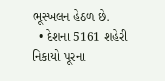ભૂસ્ખલન હેઠળ છે.
  • દેશના 5161 શહેરી નિકાયો પૂરના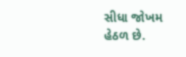સીધા જોખમ હેઠળ છે.